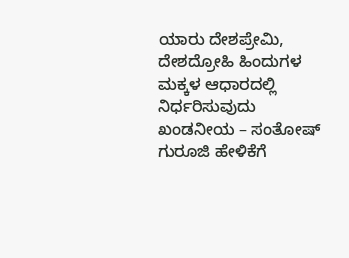ಯಾರು ದೇಶಪ್ರೇಮಿ, ದೇಶದ್ರೋಹಿ ಹಿಂದುಗಳ ಮಕ್ಕಳ ಆಧಾರದಲ್ಲಿ ನಿರ್ಧರಿಸುವುದು ಖಂಡನೀಯ – ಸಂತೋಷ್ ಗುರೂಜಿ ಹೇಳಿಕೆಗೆ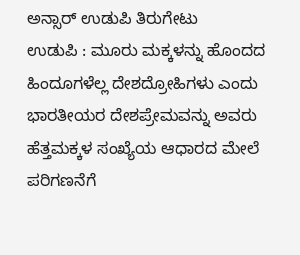ಅನ್ಸಾರ್ ಉಡುಪಿ ತಿರುಗೇಟು
ಉಡುಪಿ : ಮೂರು ಮಕ್ಕಳನ್ನು ಹೊಂದದ ಹಿಂದೂಗಳೆಲ್ಲ ದೇಶದ್ರೋಹಿಗಳು ಎಂದು ಭಾರತೀಯರ ದೇಶಪ್ರೇಮವನ್ನು ಅವರು ಹೆತ್ತಮಕ್ಕಳ ಸಂಖ್ಯೆಯ ಆಧಾರದ ಮೇಲೆ ಪರಿಗಣನೆಗೆ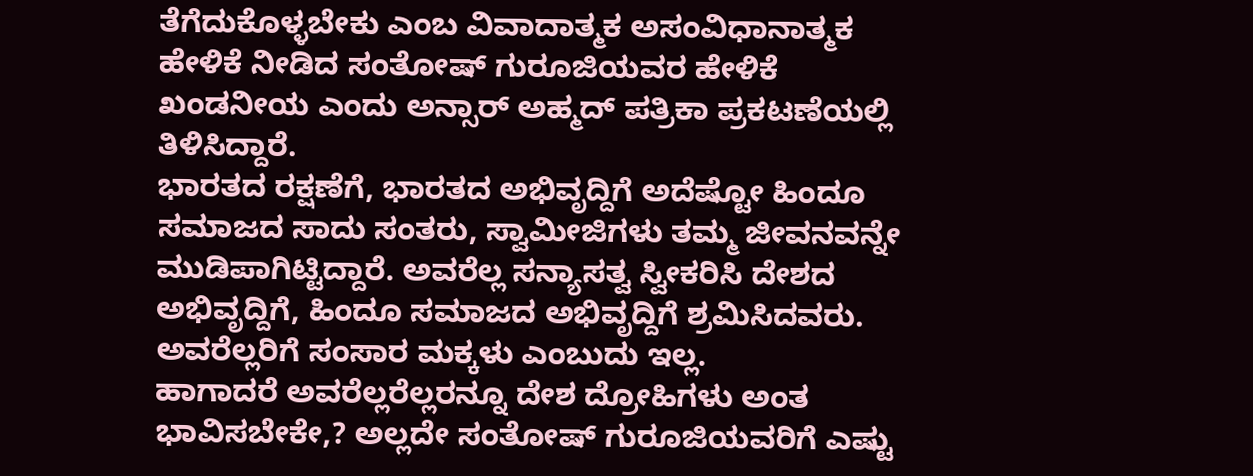ತೆಗೆದುಕೊಳ್ಳಬೇಕು ಎಂಬ ವಿವಾದಾತ್ಮಕ ಅಸಂವಿಧಾನಾತ್ಮಕ ಹೇಳಿಕೆ ನೀಡಿದ ಸಂತೋಷ್ ಗುರೂಜಿಯವರ ಹೇಳಿಕೆ ಖಂಡನೀಯ ಎಂದು ಅನ್ಸಾರ್ ಅಹ್ಮದ್ ಪತ್ರಿಕಾ ಪ್ರಕಟಣೆಯಲ್ಲಿ ತಿಳಿಸಿದ್ದಾರೆ.
ಭಾರತದ ರಕ್ಷಣೆಗೆ, ಭಾರತದ ಅಭಿವೃದ್ದಿಗೆ ಅದೆಷ್ಟೋ ಹಿಂದೂ ಸಮಾಜದ ಸಾದು ಸಂತರು, ಸ್ವಾಮೀಜಿಗಳು ತಮ್ಮ ಜೀವನವನ್ನೇ ಮುಡಿಪಾಗಿಟ್ಟಿದ್ದಾರೆ. ಅವರೆಲ್ಲ ಸನ್ಯಾಸತ್ವ ಸ್ವೀಕರಿಸಿ ದೇಶದ ಅಭಿವೃದ್ದಿಗೆ, ಹಿಂದೂ ಸಮಾಜದ ಅಭಿವೃದ್ದಿಗೆ ಶ್ರಮಿಸಿದವರು. ಅವರೆಲ್ಲರಿಗೆ ಸಂಸಾರ ಮಕ್ಕಳು ಎಂಬುದು ಇಲ್ಲ.
ಹಾಗಾದರೆ ಅವರೆಲ್ಲರೆಲ್ಲರನ್ನೂ ದೇಶ ದ್ರೋಹಿಗಳು ಅಂತ ಭಾವಿಸಬೇಕೇ,? ಅಲ್ಲದೇ ಸಂತೋಷ್ ಗುರೂಜಿಯವರಿಗೆ ಎಷ್ಟು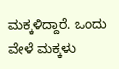ಮಕ್ಕಳಿದ್ದಾರೆ. ಒಂದು ವೇಳೆ ಮಕ್ಕಳು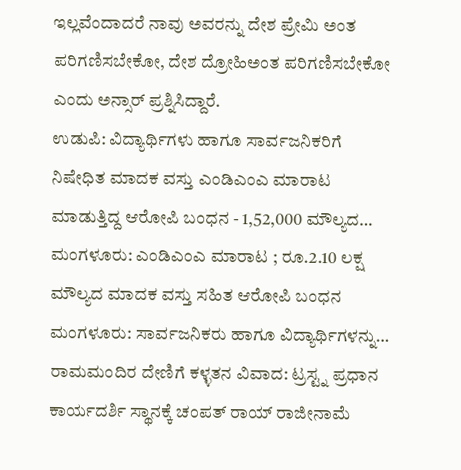ಇಲ್ಲವೆಂದಾದರೆ ನಾವು ಅವರನ್ನು ದೇಶ ಪ್ರೇಮಿ ಅಂತ ಪರಿಗಣಿಸಬೇಕೋ, ದೇಶ ದ್ರೋಹಿಅಂತ ಪರಿಗಣಿಸಬೇಕೋ ಎಂದು ಅನ್ಸಾರ್ ಪ್ರಶ್ನಿಸಿದ್ದಾರೆ.
ಉಡುಪಿ: ವಿದ್ಯಾರ್ಥಿಗಳು ಹಾಗೂ ಸಾರ್ವಜನಿಕರಿಗೆ ನಿಷೇಧಿತ ಮಾದಕ ವಸ್ತು ಎಂಡಿಎಂಎ ಮಾರಾಟ ಮಾಡುತ್ತಿದ್ದ ಆರೋಪಿ ಬಂಧನ - 1,52,000 ಮೌಲ್ಯದ…
ಮಂಗಳೂರು: ಎಂಡಿಎಂಎ ಮಾರಾಟ ; ರೂ.2.10 ಲಕ್ಷ ಮೌಲ್ಯದ ಮಾದಕ ವಸ್ತು ಸಹಿತ ಆರೋಪಿ ಬಂಧನ ಮಂಗಳೂರು: ಸಾರ್ವಜನಿಕರು ಹಾಗೂ ವಿದ್ಯಾರ್ಥಿಗಳನ್ನು…
ರಾಮಮಂದಿರ ದೇಣಿಗೆ ಕಳ್ಳತನ ವಿವಾದ: ಟ್ರಸ್ಟ್ನ ಪ್ರಧಾನ ಕಾರ್ಯದರ್ಶಿ ಸ್ಥಾನಕ್ಕೆ ಚಂಪತ್ ರಾಯ್ ರಾಜೀನಾಮೆ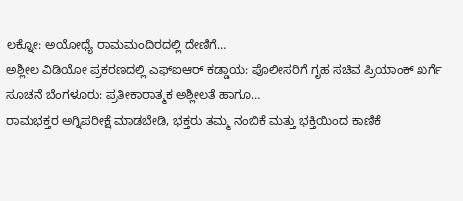ಲಕ್ನೋ: ಅಯೋಧ್ಯೆ ರಾಮಮಂದಿರದಲ್ಲಿ ದೇಣಿಗೆ…
ಅಶ್ಲೀಲ ವಿಡಿಯೋ ಪ್ರಕರಣದಲ್ಲಿ ಎಫ್ಐಆರ್ ಕಡ್ಡಾಯ: ಪೊಲೀಸರಿಗೆ ಗೃಹ ಸಚಿವ ಪ್ರಿಯಾಂಕ್ ಖರ್ಗೆ ಸೂಚನೆ ಬೆಂಗಳೂರು: ಪ್ರತೀಕಾರಾತ್ಮಕ ಅಶ್ಲೀಲತೆ ಹಾಗೂ…
ರಾಮಭಕ್ತರ ಅಗ್ನಿಪರೀಕ್ಷೆ ಮಾಡಬೇಡಿ, ಭಕ್ತರು ತಮ್ಮ ನಂಬಿಕೆ ಮತ್ತು ಭಕ್ತಿಯಿಂದ ಕಾಣಿಕೆ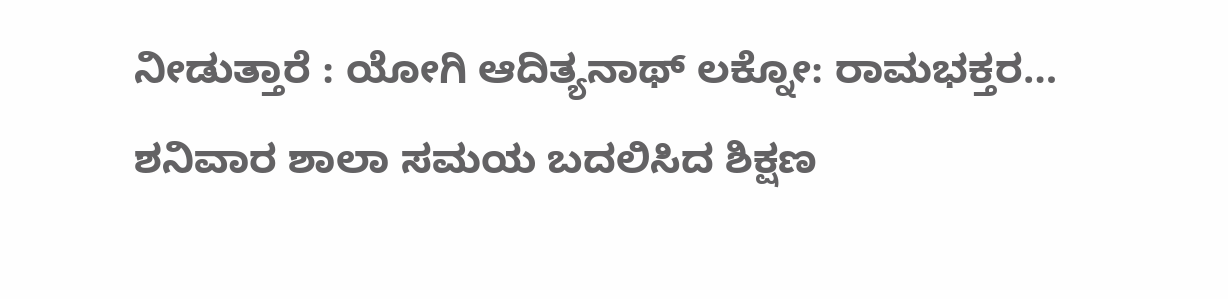ನೀಡುತ್ತಾರೆ : ಯೋಗಿ ಆದಿತ್ಯನಾಥ್ ಲಕ್ನೋ: ರಾಮಭಕ್ತರ…
ಶನಿವಾರ ಶಾಲಾ ಸಮಯ ಬದಲಿಸಿದ ಶಿಕ್ಷಣ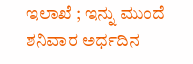ಇಲಾಖೆ ; ಇನ್ನು ಮುಂದೆ ಶನಿವಾರ ಅರ್ಧದಿನ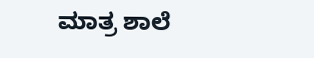ಮಾತ್ರ ಶಾಲೆ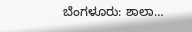ಬೆಂಗಳೂರು: ಶಾಲಾ…